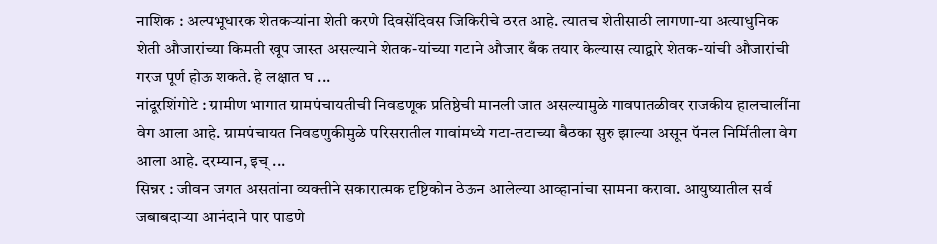नाशिक : अल्पभूधारक शेतकऱ्यांना शेती करणे दिवसेंदिवस जिकिरीचे ठरत आहे. त्यातच शेतीसाठी लागणा-या अत्याधुनिक शेती औजारांच्या किमती खूप जास्त असल्याने शेतक-यांच्या गटाने औजार बँक तयार केल्यास त्याद्वारे शेतक-यांची औजारांची गरज पूर्ण होऊ शकते. हे लक्षात घ ...
नांदूरशिंगोटे : ग्रामीण भागात ग्रामपंचायतीची निवडणूक प्रतिष्ठेची मानली जात असल्यामुळे गावपातळीवर राजकीय हालचालींना वेग आला आहे. ग्रामपंचायत निवडणुकीमुळे परिसरातील गावांमध्ये गटा-तटाच्या बैठका सुरु झाल्या असून पॅनल निर्मितीला वेग आला आहे. दरम्यान, इच् ...
सिन्नर : जीवन जगत असतांना व्यक्तीने सकारात्मक दृष्टिकोन ठेऊन आलेल्या आव्हानांचा सामना करावा. आयुष्यातील सर्व जबाबदाऱ्या आनंदाने पार पाडणे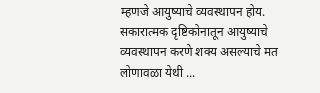म्हणजे आयुष्याचे व्यवस्थापन होय. सकारात्मक दृष्टिकोनातून आयुष्याचे व्यवस्थापन करणे शक्य असल्याचे मत लोणावळा येथी ...